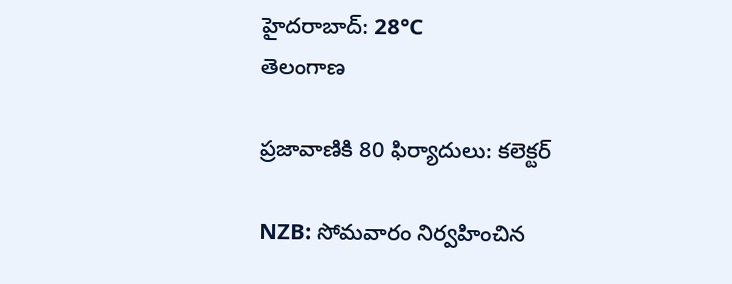హైదరాబాద్: 28°C
తెలంగాణ

ప్రజావాణికి 80 ఫిర్యాదులు: కలెక్టర్

NZB: సోమవారం నిర్వహించిన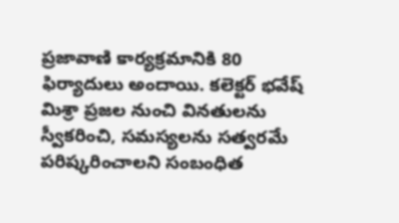ప్రజావాణి కార్యక్రమానికి 80 ఫిర్యాదులు అందాయి. కలెక్టర్ భవేష్ మిశ్రా ప్రజల నుంచి వినతులను స్వీకరించి, సమస్యలను సత్వరమే పరిష్కరించాలని సంబంధిత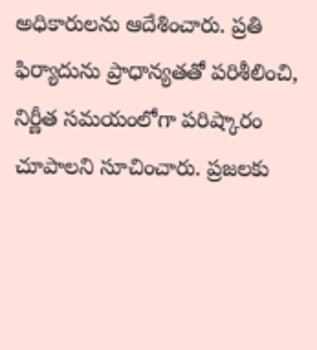అధికారులను ఆదేశించారు. ప్రతి ఫిర్యాదును ప్రాధాన్యతతో పరిశీలించి, నిర్ణీత సమయంలోగా పరిష్కారం చూపాలని సూచించారు. ప్రజలకు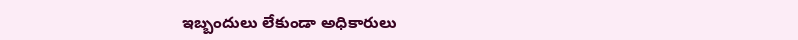ఇబ్బందులు లేకుండా అధికారులు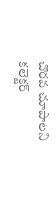చొరవ చూపాలని కలెక్టర్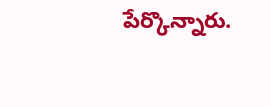పేర్కొన్నారు.